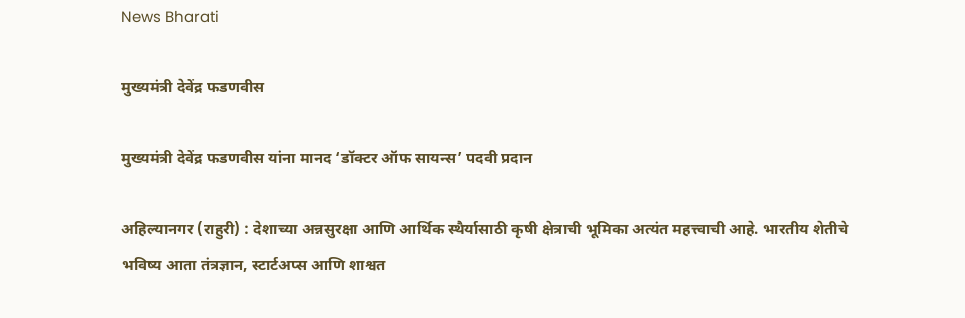News Bharati

मुख्यमंत्री देवेंद्र फडणवीस

मुख्यमंत्री देवेंद्र फडणवीस यांना मानद ‘डॉक्टर ऑफ सायन्स’ पदवी प्रदान

अहिल्यानगर (राहुरी) : देशाच्या अन्नसुरक्षा आणि आर्थिक स्थैर्यासाठी कृषी क्षेत्राची भूमिका अत्यंत महत्त्वाची आहे. भारतीय शेतीचे भविष्य आता तंत्रज्ञान, स्टार्टअप्स आणि शाश्वत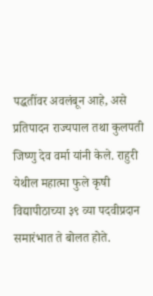पद्धतींवर अवलंबून आहे, असे प्रतिपादन राज्यपाल तथा कुलपती जिष्णु देव वर्मा यांनी केले. राहुरी येथील महात्मा फुले कृषी विद्यापीठाच्या ३९ व्या पदवीप्रदान समारंभात ते बोलत होते.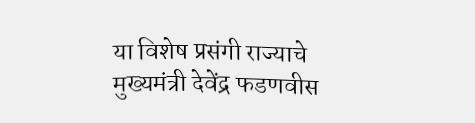या विशेष प्रसंगी राज्याचे मुख्यमंत्री देवेंद्र फडणवीस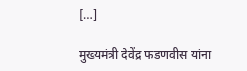[…]

मुख्यमंत्री देवेंद्र फडणवीस यांना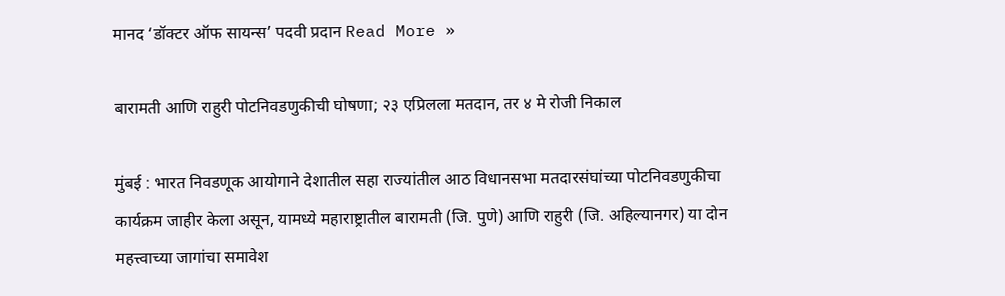मानद ‘डॉक्टर ऑफ सायन्स’ पदवी प्रदान Read More »

बारामती आणि राहुरी पोटनिवडणुकीची घोषणा; २३ एप्रिलला मतदान, तर ४ मे रोजी निकाल

मुंबई : भारत निवडणूक आयोगाने देशातील सहा राज्यांतील आठ विधानसभा मतदारसंघांच्या पोटनिवडणुकीचा कार्यक्रम जाहीर केला असून, यामध्ये महाराष्ट्रातील बारामती (जि. पुणे) आणि राहुरी (जि. अहिल्यानगर) या दोन महत्त्वाच्या जागांचा समावेश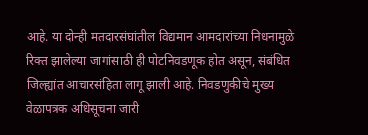आहे. या दोन्ही मतदारसंघांतील विद्यमान आमदारांच्या निधनामुळे रिक्त झालेल्या जागांसाठी ही पोटनिवडणूक होत असून, संबंधित जिल्ह्यांत आचारसंहिता लागू झाली आहे. निवडणुकीचे मुख्य वेळापत्रक अधिसूचना जारी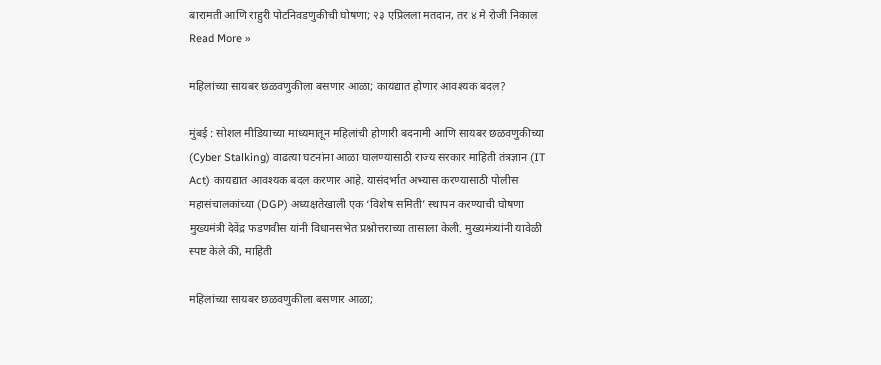बारामती आणि राहुरी पोटनिवडणुकीची घोषणा; २३ एप्रिलला मतदान, तर ४ मे रोजी निकाल Read More »

महिलांच्या सायबर छळवणुकीला बसणार आळा; कायद्यात होणार आवश्यक बदल?

मुंबई : सोशल मीडियाच्या माध्यमातून महिलांची होणारी बदनामी आणि सायबर छळवणुकीच्या (Cyber Stalking) वाढत्या घटनांना आळा घालण्यासाठी राज्य सरकार माहिती तंत्रज्ञान (IT Act) कायद्यात आवश्यक बदल करणार आहे. यासंदर्भात अभ्यास करण्यासाठी पोलीस महासंचालकांच्या (DGP) अध्यक्षतेखाली एक ‘विशेष समिती’ स्थापन करण्याची घोषणा मुख्यमंत्री देवेंद्र फडणवीस यांनी विधानसभेत प्रश्नोत्तराच्या तासाला केली. मुख्यमंत्र्यांनी यावेळी स्पष्ट केले की, माहिती

महिलांच्या सायबर छळवणुकीला बसणार आळा;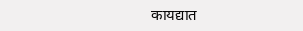कायद्यात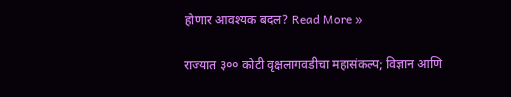होणार आवश्यक बदल? Read More »

राज्यात ३०० कोटी वृक्षलागवडीचा महासंकल्प; विज्ञान आणि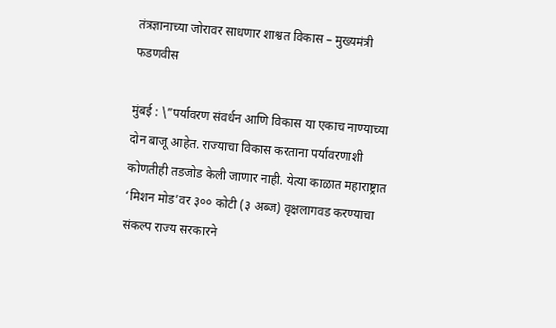तंत्रज्ञानाच्या जोरावर साधणार शाश्वत विकास – मुख्यमंत्री फडणवीस

मुंबई : \”पर्यावरण संवर्धन आणि विकास या एकाच नाण्याच्या दोन बाजू आहेत. राज्याचा विकास करताना पर्यावरणाशी कोणतीही तडजोड केली जाणार नाही. येत्या काळात महाराष्ट्रात ‘मिशन मोड’वर ३०० कोटी (३ अब्ज) वृक्षलागवड करण्याचा संकल्प राज्य सरकारने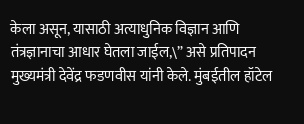केला असून, यासाठी अत्याधुनिक विज्ञान आणि तंत्रज्ञानाचा आधार घेतला जाईल,\” असे प्रतिपादन मुख्यमंत्री देवेंद्र फडणवीस यांनी केले. मुंबईतील हॉटेल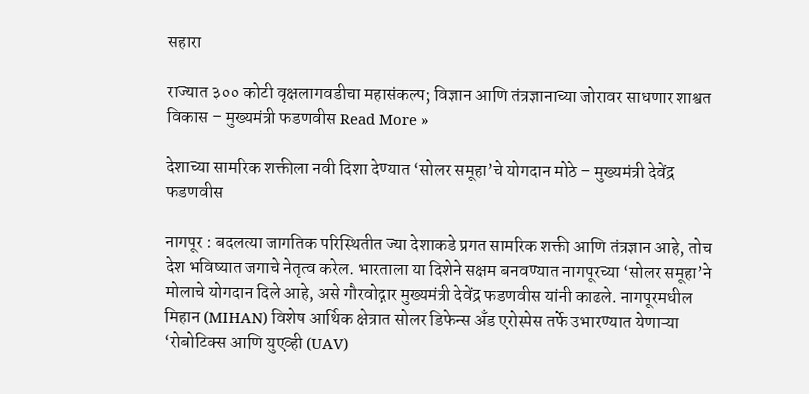सहारा

राज्यात ३०० कोटी वृक्षलागवडीचा महासंकल्प; विज्ञान आणि तंत्रज्ञानाच्या जोरावर साधणार शाश्वत विकास – मुख्यमंत्री फडणवीस Read More »

देशाच्या सामरिक शक्तीला नवी दिशा देण्यात ‘सोलर समूहा’चे योगदान मोठे – मुख्यमंत्री देवेंद्र फडणवीस

नागपूर : बदलत्या जागतिक परिस्थितीत ज्या देशाकडे प्रगत सामरिक शक्ती आणि तंत्रज्ञान आहे, तोच देश भविष्यात जगाचे नेतृत्व करेल. भारताला या दिशेने सक्षम बनवण्यात नागपूरच्या ‘सोलर समूहा’ने मोलाचे योगदान दिले आहे, असे गौरवोद्गार मुख्यमंत्री देवेंद्र फडणवीस यांनी काढले. नागपूरमधील मिहान (MIHAN) विशेष आर्थिक क्षेत्रात सोलर डिफेन्स अँड एरोस्पेस तर्फे उभारण्यात येणाऱ्या ‘रोबोटिक्स आणि युएव्ही (UAV)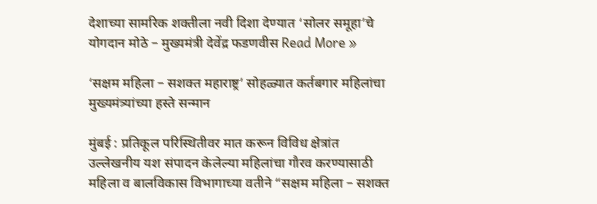देशाच्या सामरिक शक्तीला नवी दिशा देण्यात ‘सोलर समूहा’चे योगदान मोठे – मुख्यमंत्री देवेंद्र फडणवीस Read More »

‘सक्षम महिला – सशक्त महाराष्ट्र’ सोहळ्यात कर्तबगार महिलांचा मुख्यमंत्र्यांच्या हस्ते सन्मान

मुंबई : प्रतिकूल परिस्थितीवर मात करून विविध क्षेत्रांत उल्लेखनीय यश संपादन केलेल्या महिलांचा गौरव करण्यासाठी महिला व बालविकास विभागाच्या वतीने “सक्षम महिला – सशक्त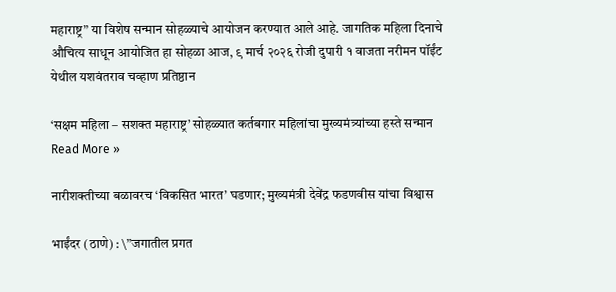महाराष्ट्र” या विशेष सन्मान सोहळ्याचे आयोजन करण्यात आले आहे. जागतिक महिला दिनाचे औचित्य साधून आयोजित हा सोहळा आज, ९ मार्च २०२६ रोजी दुपारी १ वाजता नरीमन पॉईंट येथील यशवंतराव चव्हाण प्रतिष्ठान

‘सक्षम महिला – सशक्त महाराष्ट्र’ सोहळ्यात कर्तबगार महिलांचा मुख्यमंत्र्यांच्या हस्ते सन्मान Read More »

नारीशक्तीच्या बळावरच ‘विकसित भारत’ घडणार; मुख्यमंत्री देवेंद्र फडणवीस यांचा विश्वास

भाईंदर (ठाणे) : \”जगातील प्रगत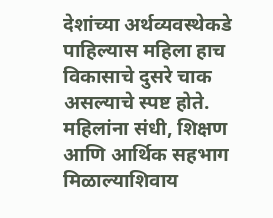देशांच्या अर्थव्यवस्थेकडे पाहिल्यास महिला हाच विकासाचे दुसरे चाक असल्याचे स्पष्ट होते. महिलांना संधी, शिक्षण आणि आर्थिक सहभाग मिळाल्याशिवाय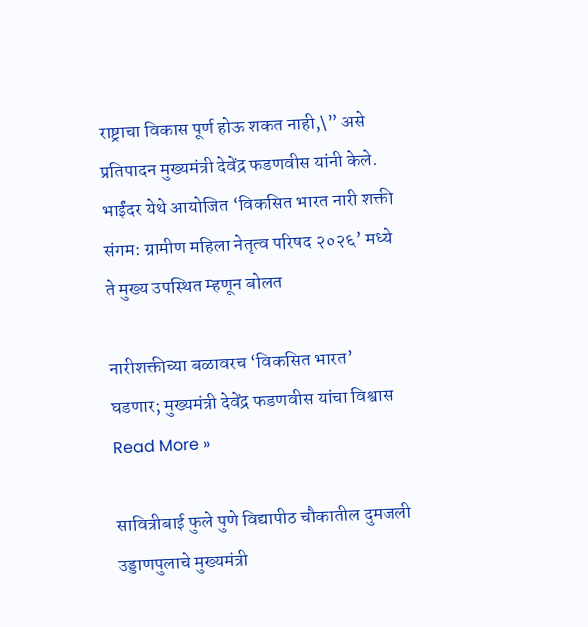राष्ट्राचा विकास पूर्ण होऊ शकत नाही,\” असे प्रतिपादन मुख्यमंत्री देवेंद्र फडणवीस यांनी केले. भाईंदर येथे आयोजित ‘विकसित भारत नारी शक्ती संगम: ग्रामीण महिला नेतृत्व परिषद २०२६’ मध्ये ते मुख्य उपस्थित म्हणून बोलत

नारीशक्तीच्या बळावरच ‘विकसित भारत’ घडणार; मुख्यमंत्री देवेंद्र फडणवीस यांचा विश्वास Read More »

सावित्रीबाई फुले पुणे विद्यापीठ चौकातील दुमजली उड्डाणपुलाचे मुख्यमंत्री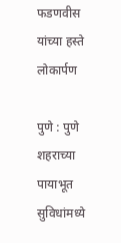फडणवीस यांच्या हस्ते लोकार्पण

पुणे : पुणे शहराच्या पायाभूत सुविधांमध्ये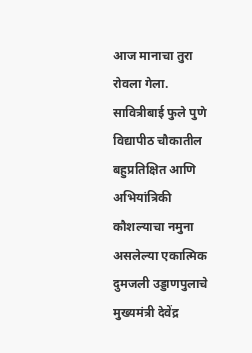आज मानाचा तुरा रोवला गेला. सावित्रीबाई फुले पुणे विद्यापीठ चौकातील बहुप्रतिक्षित आणि अभियांत्रिकी कौशल्याचा नमुना असलेल्या एकात्मिक दुमजली उड्डाणपुलाचे मुख्यमंत्री देवेंद्र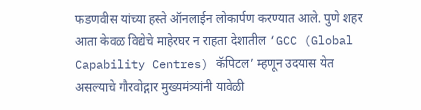फडणवीस यांच्या हस्ते ऑनलाईन लोकार्पण करण्यात आले. पुणे शहर आता केवळ विद्येचे माहेरघर न राहता देशातील ‘GCC (Global Capability Centres) कॅपिटल’ म्हणून उदयास येत असल्याचे गौरवोद्गार मुख्यमंत्र्यांनी यावेळी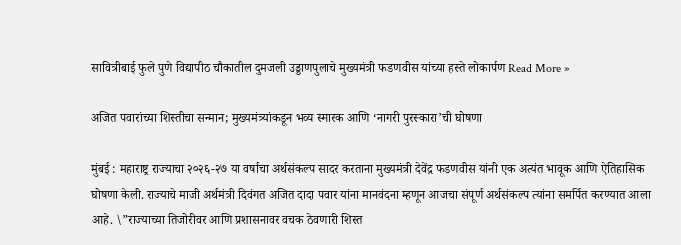सावित्रीबाई फुले पुणे विद्यापीठ चौकातील दुमजली उड्डाणपुलाचे मुख्यमंत्री फडणवीस यांच्या हस्ते लोकार्पण Read More »

अजित पवारांच्या शिस्तीचा सन्मान; मुख्यमंत्र्यांकडून भव्य स्मारक आणि ‘नागरी पुरस्कारा’ची घोषणा

मुंबई : महाराष्ट्र राज्याचा २०२६-२७ या वर्षाचा अर्थसंकल्प सादर करताना मुख्यमंत्री देवेंद्र फडणवीस यांनी एक अत्यंत भावूक आणि ऐतिहासिक घोषणा केली. राज्याचे माजी अर्थमंत्री दिवंगत अजित दादा पवार यांना मानवंदना म्हणून आजचा संपूर्ण अर्थसंकल्प त्यांना समर्पित करण्यात आला आहे. \”राज्याच्या तिजोरीवर आणि प्रशासनावर वचक ठेवणारी शिस्त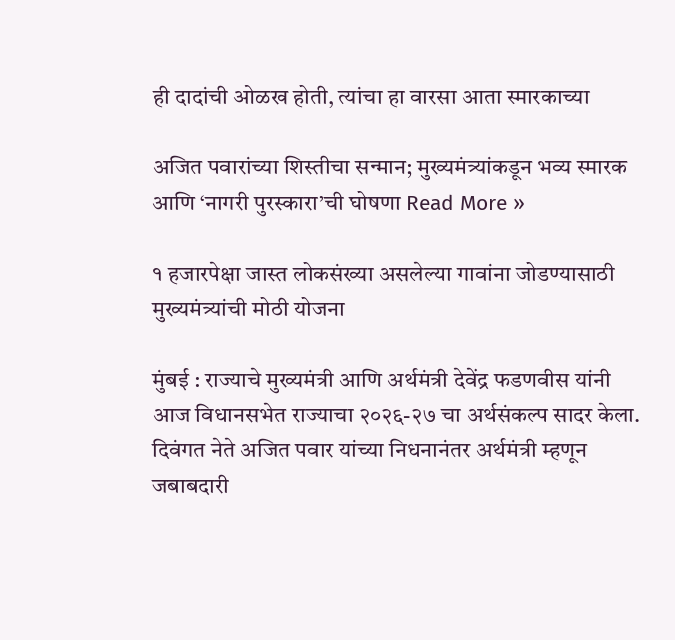ही दादांची ओळख होती, त्यांचा हा वारसा आता स्मारकाच्या

अजित पवारांच्या शिस्तीचा सन्मान; मुख्यमंत्र्यांकडून भव्य स्मारक आणि ‘नागरी पुरस्कारा’ची घोषणा Read More »

१ हजारपेक्षा जास्त लोकसंख्या असलेल्या गावांना जोडण्यासाठी मुख्यमंत्र्यांची मोठी योजना

मुंबई : राज्याचे मुख्यमंत्री आणि अर्थमंत्री देवेंद्र फडणवीस यांनी आज विधानसभेत राज्याचा २०२६-२७ चा अर्थसंकल्प सादर केला. दिवंगत नेते अजित पवार यांच्या निधनानंतर अर्थमंत्री म्हणून जबाबदारी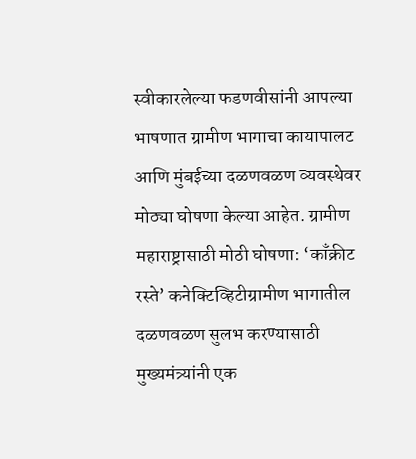स्वीकारलेल्या फडणवीसांनी आपल्या भाषणात ग्रामीण भागाचा कायापालट आणि मुंबईच्या दळणवळण व्यवस्थेवर मोठ्या घोषणा केल्या आहेत. ग्रामीण महाराष्ट्रासाठी मोठी घोषणा: ‘काँक्रीट रस्ते’ कनेक्टिव्हिटीग्रामीण भागातील दळणवळण सुलभ करण्यासाठी मुख्यमंत्र्यांनी एक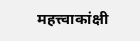महत्त्वाकांक्षी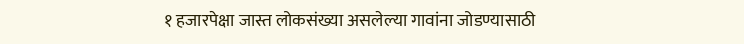१ हजारपेक्षा जास्त लोकसंख्या असलेल्या गावांना जोडण्यासाठी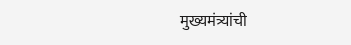मुख्यमंत्र्यांची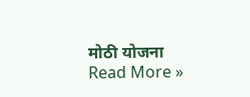मोठी योजना Read More »